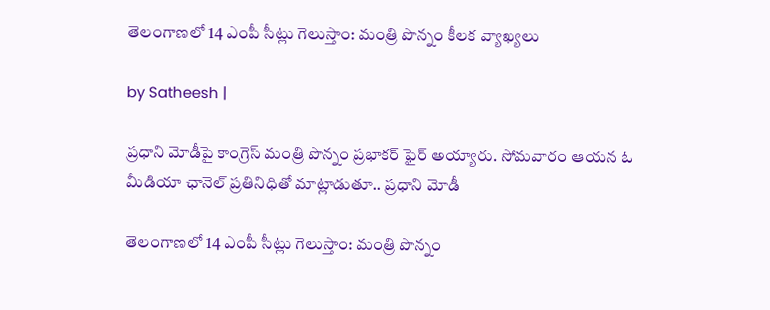తెలంగాణలో 14 ఎంపీ సీట్లు గెలుస్తాం: మంత్రి పొన్నం కీలక వ్యాఖ్యలు

by Satheesh |

ప్రధాని మోడీపై కాంగ్రెస్ మంత్రి పొన్నం ప్రభాకర్ ఫైర్ అయ్యారు. సోమవారం ఆయన ఓ మీడియా ఛానెల్ ప్రతినిధితో మాట్లాడుతూ.. ప్రధాని మోడీ

తెలంగాణలో 14 ఎంపీ సీట్లు గెలుస్తాం: మంత్రి పొన్నం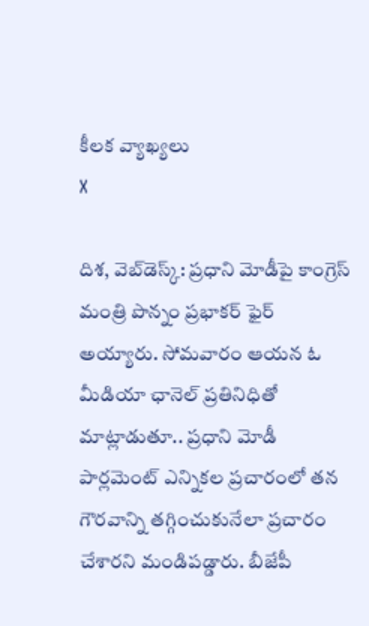కీలక వ్యాఖ్యలు
X

దిశ, వెబ్‌డెస్క్: ప్రధాని మోడీపై కాంగ్రెస్ మంత్రి పొన్నం ప్రభాకర్ ఫైర్ అయ్యారు. సోమవారం ఆయన ఓ మీడియా ఛానెల్ ప్రతినిధితో మాట్లాడుతూ.. ప్రధాని మోడీ పార్లమెంట్ ఎన్నికల ప్రచారంలో తన గౌరవాన్ని తగ్గించుకునేలా ప్రచారం చేశారని మండిపడ్డారు. బీజేపీ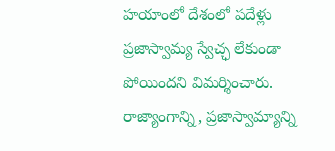హయాంలో దేశంలో పదేళ్లు ప్రజాస్వామ్య స్వేచ్ఛ లేకుండా పోయిందని విమర్శించారు. రాజ్యాంగాన్ని, ప్రజాస్వామ్యాన్ని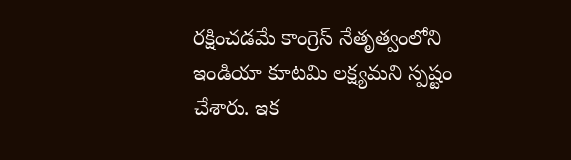రక్షించడమే కాంగ్రెస్ నేతృత్వంలోని ఇండియా కూటమి లక్ష్యమని స్పష్టం చేశారు. ఇక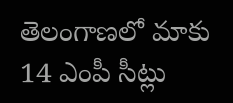తెలంగాణలో మాకు 14 ఎంపీ సీట్లు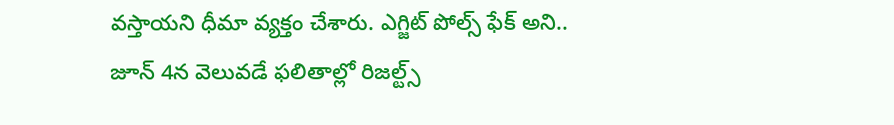వస్తాయని ధీమా వ్యక్తం చేశారు. ఎగ్జిట్ పోల్స్ ఫేక్ అని.. జూన్ 4న వెలువడే ఫలితాల్లో రిజల్ట్స్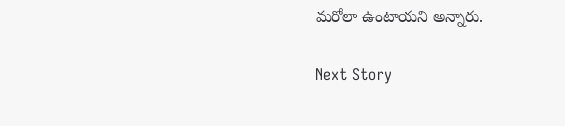మరోలా ఉంటాయని అన్నారు.

Next Story